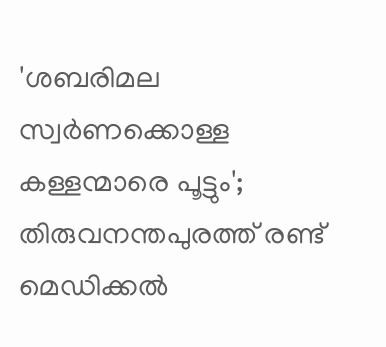'ശബരിമല സ്വര്‍ണക്കൊള്ള കള്ളന്മാരെ പൂട്ടും'; തിരുവനന്തപുരത്ത് രണ്ട് മെഡിക്കല്‍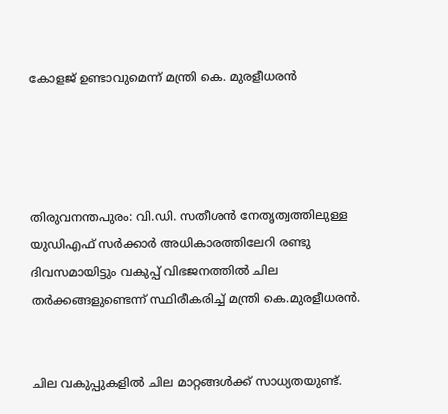കോളജ് ഉണ്ടാവുമെന്ന് മന്ത്രി കെ. മുരളീധരൻ




തിരുവനന്തപുരം: വി.ഡി. സതീശൻ നേതൃത്വത്തിലുള്ള യുഡിഎഫ് സർക്കാർ അധികാരത്തിലേറി രണ്ടു ദിവസമായിട്ടും വകുപ്പ് വിഭജനത്തില്‍ ചില തർക്കങ്ങളുണ്ടെന്ന് സ്ഥിരീകരിച്ച്‌ മന്ത്രി കെ.മുരളീധരൻ.


ചില വകുപ്പുകളില്‍ ചില മാറ്റങ്ങള്‍ക്ക് സാധ്യതയുണ്ട്.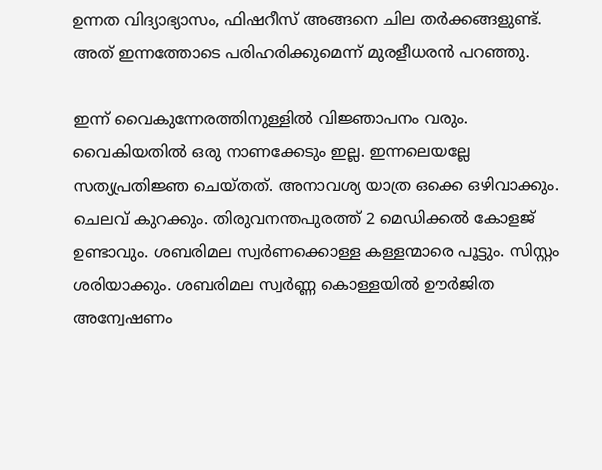ഉന്നത വിദ്യാഭ്യാസം, ഫിഷറീസ് അങ്ങനെ ചില തർക്കങ്ങളുണ്ട്. അത് ഇന്നത്തോടെ പരിഹരിക്കുമെന്ന് മുരളീധരൻ പറഞ്ഞു.

ഇന്ന് വൈകുന്നേരത്തിനുള്ളില്‍ വിജ്ഞാപനം വരും. വൈകിയതില്‍ ഒരു നാണക്കേടും ഇല്ല. ഇന്നലെയല്ലേ സത്യപ്രതിജ്ഞ ചെയ്തത്. അനാവശ്യ യാത്ര ഒക്കെ ഒഴിവാക്കും. ചെലവ് കുറക്കും. തിരുവനന്തപുരത്ത് 2 മെഡിക്കല്‍ കോളജ് ഉണ്ടാവും. ശബരിമല സ്വർണക്കൊള്ള കള്ളന്മാരെ പൂട്ടും. സിസ്റ്റം ശരിയാക്കും. ശബരിമല സ്വർണ്ണ കൊള്ളയില്‍ ഊർജിത അന്വേഷണം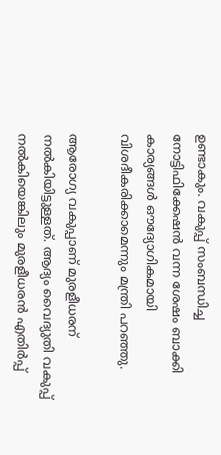ഉണ്ടാകും. വകുപ്പ് സംബന്ധിച്ച നോട്ടിഫിക്കേഷൻ വന്ന ശേഷം ബാക്കി കാര്യങ്ങള്‍ ഔദ്യോഗികമായി വിശദീകരിക്കാമെന്നും മന്ത്രി പറഞ്ഞു.

ആരോഗ്യ വകുപ്പാണ് മുരളീധരന് നല്‍കിയിട്ടുള്ളത്. ആദ്യം വൈദ്യുതി വകുപ്പ് നല്‍കിയെങ്കിലും മുരളീധരൻ എതിർപ്പ്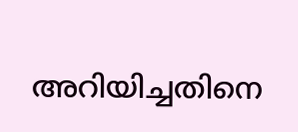അറിയിച്ചതിനെ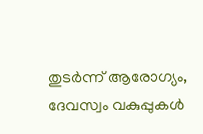തുടർന്ന് ആരോഗ്യം, ദേവസ്വം വകുപ്പുകള്‍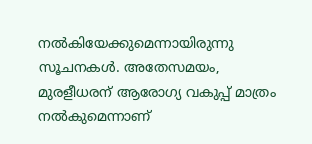നല്‍കിയേക്കുമെന്നായിരുന്നു സൂചനകള്‍. അതേസമയം, മുരളീധരന് ആരോഗ്യ വകുപ്പ് മാത്രം നല്‍കുമെന്നാണ്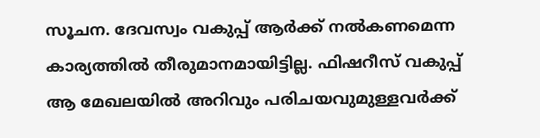സൂചന. ദേവസ്വം വകുപ്പ് ആർക്ക് നല്‍കണമെന്ന കാര്യത്തില്‍ തീരുമാനമായിട്ടില്ല. ഫിഷറീസ് വകുപ്പ് ആ മേഖലയില്‍ അറിവും പരിചയവുമുള്ളവർക്ക്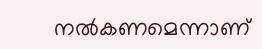നല്‍കണമെന്നാണ്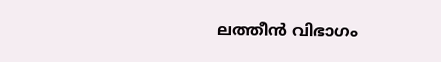ലത്തീൻ വിഭാഗം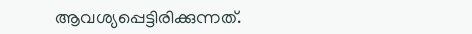ആവശ്യപ്പെട്ടിരിക്കുന്നത്.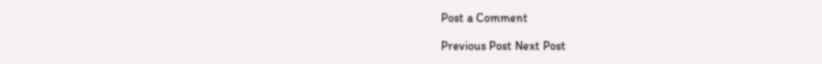Post a Comment

Previous Post Next Post